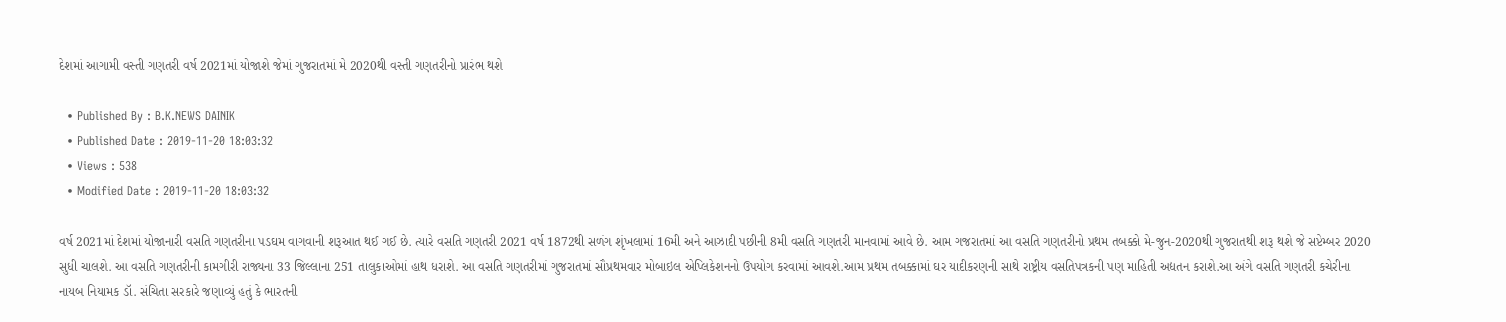દેશમાં આગામી વસ્તી ગણતરી વર્ષ 2021માં યોજાશે જેમાં ગુજરાતમાં મે 2020થી વસ્તી ગણતરીનો પ્રારંભ થશે

  • Published By : B.K.NEWS DAINIK
  • Published Date : 2019-11-20 18:03:32
  • Views : 538
  • Modified Date : 2019-11-20 18:03:32

વર્ષ 2021માં દેશમાં યોજાનારી વસતિ ગણતરીના પડઘમ વાગવાની શરૂઆત થઈ ગઈ છે. ત્યારે વસતિ ગણતરી 2021 વર્ષ 1872થી સળંગ શૃંખલામાં 16મી અને આઝાદી પછીની 8મી વસતિ ગણતરી માનવામાં આવે છે. આમ ગજરાતમાં આ વસતિ ગણતરીનો પ્રથમ તબક્કો મે-જુન-2020થી ગુજરાતથી શરૂ થશે જે સપ્ટેમ્બર 2020 સુધી ચાલશે. આ વસતિ ગણતરીની કામગીરી રાજ્યના 33 જિલ્લાના 251 તાલુકાઓમાં હાથ ધરાશે. આ વસતિ ગણતરીમાં ગુજરાતમાં સૌપ્રથમવાર મોબાઇલ એપ્લિકેશનનો ઉપયોગ કરવામાં આવશે.આમ પ્રથમ તબક્કામાં ઘર યાદીકરણની સાથે રાષ્ટ્રીય વસતિપત્રકની પણ માહિતી અદ્યતન કરાશે.આ અંગે વસતિ ગણતરી કચેરીના નાયબ નિયામક ડૉ. સંચિતા સરકારે જણાવ્યું હતું કે ભારતની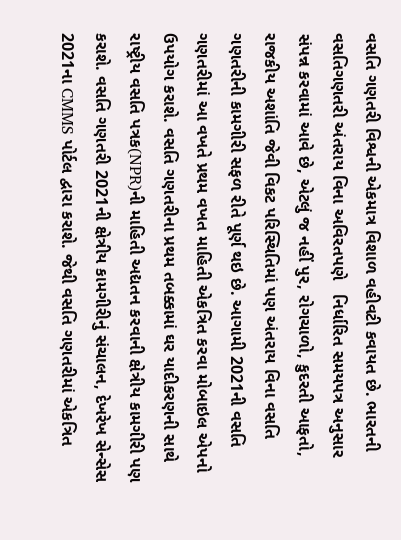વસતિ ગણતરી વિશ્વની એકમાત્ર વિશાળ વહીવટી કવાયત છે. ભારતની વસતિગણતરી અંતરાય વિના અવિરતપણે   નિર્ધારિત સમયપત્ર અનુસાર સંપન્ન કરવામાં આવે છે, એટલું જ નહીં પુર, રોગચાળો, કુદરતી આફતો, રાજકીય અશાંતિ જેવી વિકટ પરિસ્થિતિમાં પણ અંતરાય વિના વસતિ ગણતરીની કામગીરી સફળ રીતે પૂર્ણ થઇ છે. આગામી 2021ની વસતિ ગણતરીમાં આ વખતે પ્રથમ વખત માહિતી એકત્રિત કરવા મોબાઇલ એપનો ઉપયોગ કરાશે. વસતિ ગણતરીના પ્રથમ તબક્કામાં ઘર યાદીકરણની સાથે રાષ્ટ્રીય વસતિ પત્રક(NPR)ની માહિતી અદ્યતન કરવાની ક્ષેત્રીય કામગીરી પણ કરાશે. વસતિ ગણતરી 2021ની ક્ષેત્રીય કામગીરીનું સંચાલન, દેખરેખ સેન્સેસ 2021ના CMMS પોર્ટલ દ્વારા કરાશે. જેથી વસતિ ગણતરીમાં એકત્રિત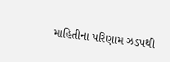માહિતીના પરિણામ ઝડપથી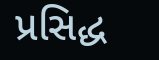પ્રસિદ્ધ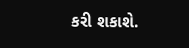કરી શકાશે.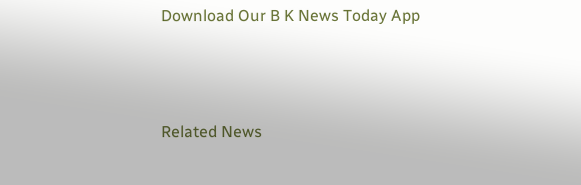Download Our B K News Today App



Related News